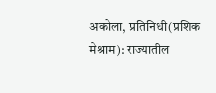अकोला, प्रतिनिधी(प्रशिक मेश्राम): राज्यातील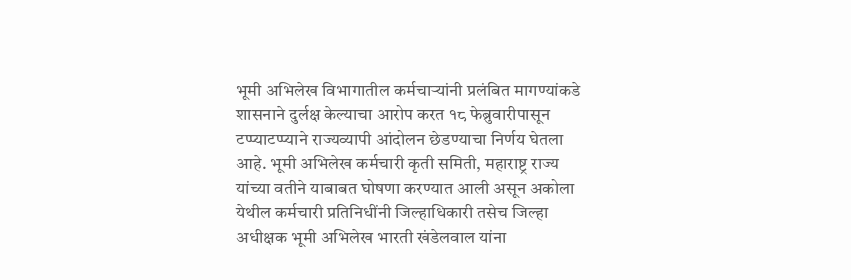भूमी अभिलेख विभागातील कर्मचाऱ्यांनी प्रलंबित मागण्यांकडे शासनाने दुर्लक्ष केल्याचा आरोप करत १८ फेब्रुवारीपासून टप्प्याटप्प्याने राज्यव्यापी आंदोलन छेडण्याचा निर्णय घेतला आहे. भूमी अभिलेख कर्मचारी कृती समिती, महाराष्ट्र राज्य यांच्या वतीने याबाबत घोषणा करण्यात आली असून अकोला येथील कर्मचारी प्रतिनिधींनी जिल्हाधिकारी तसेच जिल्हा अधीक्षक भूमी अभिलेख भारती खंडेलवाल यांना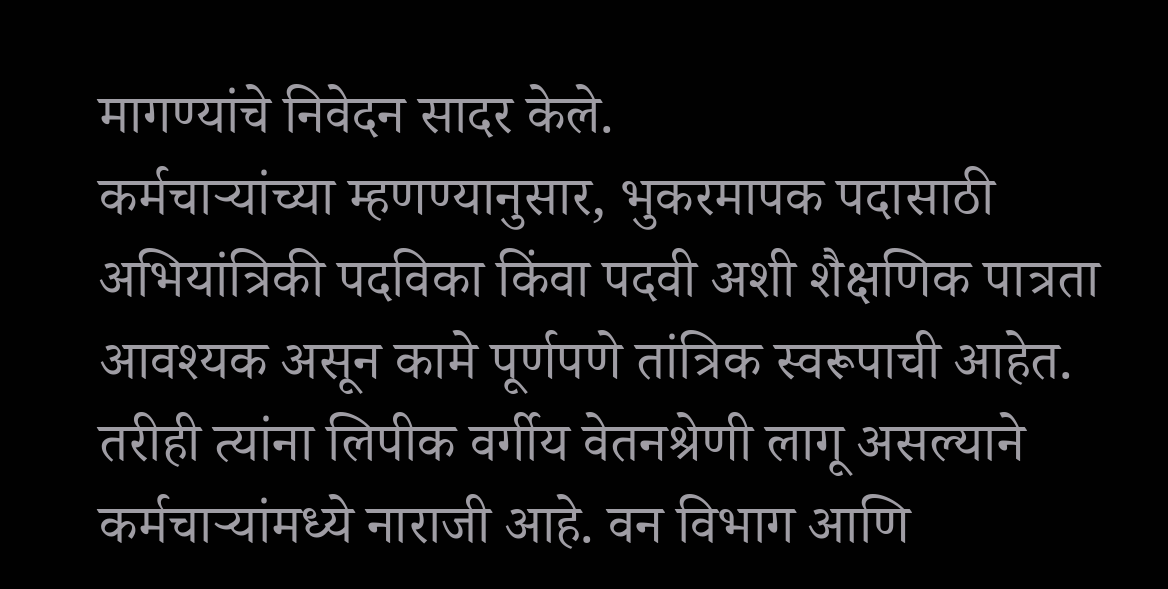मागण्यांचे निवेदन सादर केले.
कर्मचाऱ्यांच्या म्हणण्यानुसार, भुकरमापक पदासाठी अभियांत्रिकी पदविका किंवा पदवी अशी शैक्षणिक पात्रता आवश्यक असून कामे पूर्णपणे तांत्रिक स्वरूपाची आहेत. तरीही त्यांना लिपीक वर्गीय वेतनश्रेणी लागू असल्याने कर्मचाऱ्यांमध्ये नाराजी आहे. वन विभाग आणि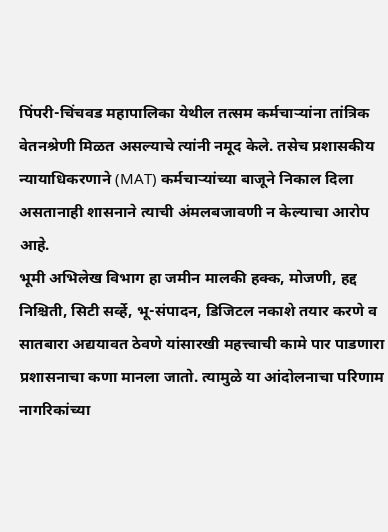पिंपरी-चिंचवड महापालिका येथील तत्सम कर्मचाऱ्यांना तांत्रिक वेतनश्रेणी मिळत असल्याचे त्यांनी नमूद केले. तसेच प्रशासकीय न्यायाधिकरणाने (MAT) कर्मचाऱ्यांच्या बाजूने निकाल दिला असतानाही शासनाने त्याची अंमलबजावणी न केल्याचा आरोप आहे.
भूमी अभिलेख विभाग हा जमीन मालकी हक्क, मोजणी, हद्द निश्चिती, सिटी सर्व्हे, भू-संपादन, डिजिटल नकाशे तयार करणे व सातबारा अद्ययावत ठेवणे यांसारखी महत्त्वाची कामे पार पाडणारा प्रशासनाचा कणा मानला जातो. त्यामुळे या आंदोलनाचा परिणाम नागरिकांच्या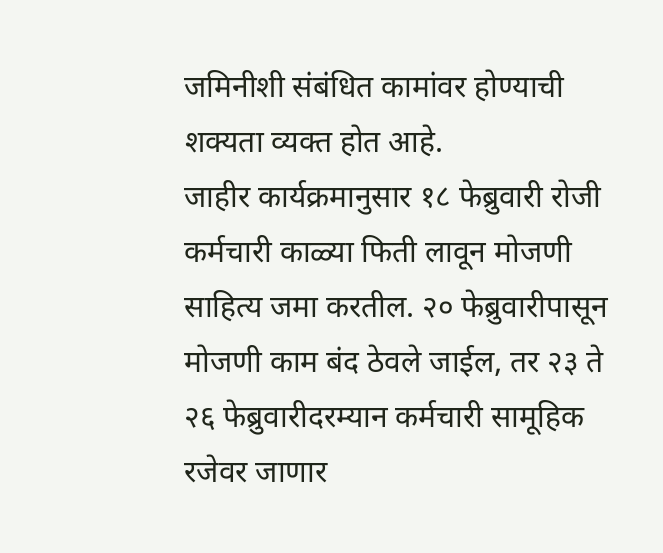जमिनीशी संबंधित कामांवर होण्याची शक्यता व्यक्त होत आहे.
जाहीर कार्यक्रमानुसार १८ फेब्रुवारी रोजी कर्मचारी काळ्या फिती लावून मोजणी साहित्य जमा करतील. २० फेब्रुवारीपासून मोजणी काम बंद ठेवले जाईल, तर २३ ते २६ फेब्रुवारीदरम्यान कर्मचारी सामूहिक रजेवर जाणार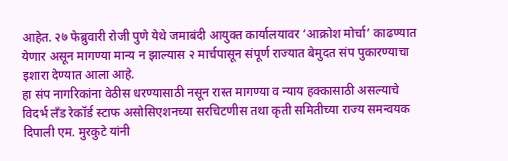आहेत. २७ फेब्रुवारी रोजी पुणे येथे जमाबंदी आयुक्त कार्यालयावर ‘आक्रोश मोर्चा’ काढण्यात येणार असून मागण्या मान्य न झाल्यास २ मार्चपासून संपूर्ण राज्यात बेमुदत संप पुकारण्याचा इशारा देण्यात आला आहे.
हा संप नागरिकांना वेठीस धरण्यासाठी नसून रास्त मागण्या व न्याय हक्कासाठी असल्याचे विदर्भ लॅंड रेकॉर्ड स्टाफ असोसिएशनच्या सरचिटणीस तथा कृती समितीच्या राज्य समन्वयक दिपाली एम. मुरकुटे यांनी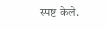स्पष्ट केले.